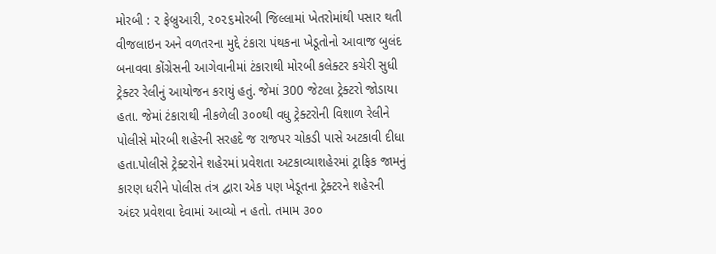મોરબી : ૨ ફેબ્રુઆરી, ૨૦૨૬મોરબી જિલ્લામાં ખેતરોમાંથી પસાર થતી વીજલાઇન અને વળતરના મુદ્દે ટંકારા પંથકના ખેડૂતોનો આવાજ બુલંદ બનાવવા કોંગ્રેસની આગેવાનીમાં ટંકારાથી મોરબી કલેક્ટર કચેરી સુધી ટ્રેક્ટર રેલીનું આયોજન કરાયું હતું. જેમાં 300 જેટલા ટ્રેક્ટરો જોડાયા હતા. જેમાં ટંકારાથી નીકળેલી ૩૦૦થી વધુ ટ્રેક્ટરોની વિશાળ રેલીને પોલીસે મોરબી શહેરની સરહદે જ રાજપર ચોકડી પાસે અટકાવી દીધા હતા.પોલીસે ટ્રેક્ટરોને શહેરમાં પ્રવેશતા અટકાવ્યાશહેરમાં ટ્રાફિક જામનું કારણ ધરીને પોલીસ તંત્ર દ્વારા એક પણ ખેડૂતના ટ્રેક્ટરને શહેરની અંદર પ્રવેશવા દેવામાં આવ્યો ન હતો. તમામ ૩૦૦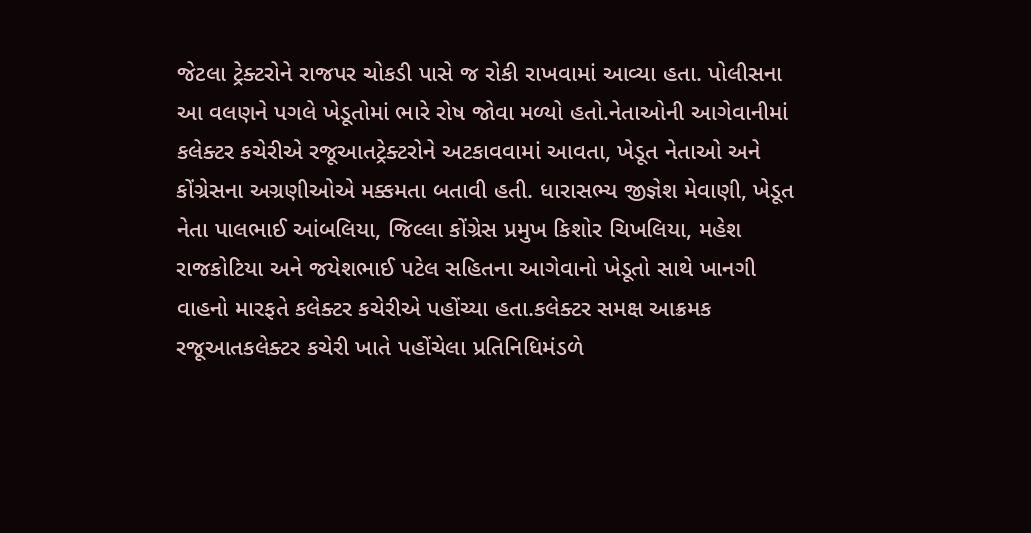જેટલા ટ્રેક્ટરોને રાજપર ચોકડી પાસે જ રોકી રાખવામાં આવ્યા હતા. પોલીસના આ વલણને પગલે ખેડૂતોમાં ભારે રોષ જોવા મળ્યો હતો.નેતાઓની આગેવાનીમાં કલેક્ટર કચેરીએ રજૂઆતટ્રેક્ટરોને અટકાવવામાં આવતા, ખેડૂત નેતાઓ અને કોંગ્રેસના અગ્રણીઓએ મક્કમતા બતાવી હતી. ધારાસભ્ય જીજ્ઞેશ મેવાણી, ખેડૂત નેતા પાલભાઈ આંબલિયા, જિલ્લા કોંગ્રેસ પ્રમુખ કિશોર ચિખલિયા, મહેશ રાજકોટિયા અને જયેશભાઈ પટેલ સહિતના આગેવાનો ખેડૂતો સાથે ખાનગી વાહનો મારફતે કલેક્ટર કચેરીએ પહોંચ્યા હતા.કલેક્ટર સમક્ષ આક્રમક રજૂઆતકલેક્ટર કચેરી ખાતે પહોંચેલા પ્રતિનિધિમંડળે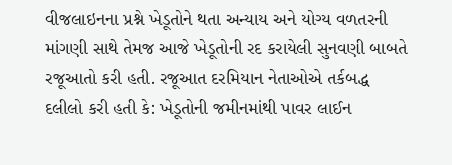વીજલાઇનના પ્રશ્ને ખેડૂતોને થતા અન્યાય અને યોગ્ય વળતરની માંગણી સાથે તેમજ આજે ખેડૂતોની રદ કરાયેલી સુનવણી બાબતે રજૂઆતો કરી હતી. રજૂઆત દરમિયાન નેતાઓએ તર્કબદ્ધ દલીલો કરી હતી કે: ખેડૂતોની જમીનમાંથી પાવર લાઈન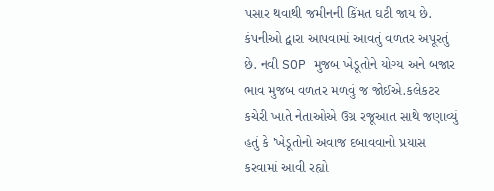પસાર થવાથી જમીનની કિંમત ઘટી જાય છે. કંપનીઓ દ્વારા આપવામાં આવતું વળતર અપૂરતું છે. નવી SOP મુજબ ખેડૂતોને યોગ્ય અને બજાર ભાવ મુજબ વળતર મળવું જ જોઈએ.કલેકટર કચેરી ખાતે નેતાઓએ ઉગ્ર રજૂઆત સાથે જણાવ્યું હતું કે 'ખેડૂતોનો અવાજ દબાવવાનો પ્રયાસ કરવામાં આવી રહ્યો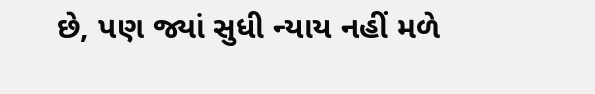છે, પણ જ્યાં સુધી ન્યાય નહીં મળે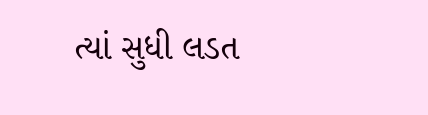ત્યાં સુધી લડત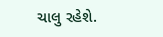ચાલુ રહેશે.